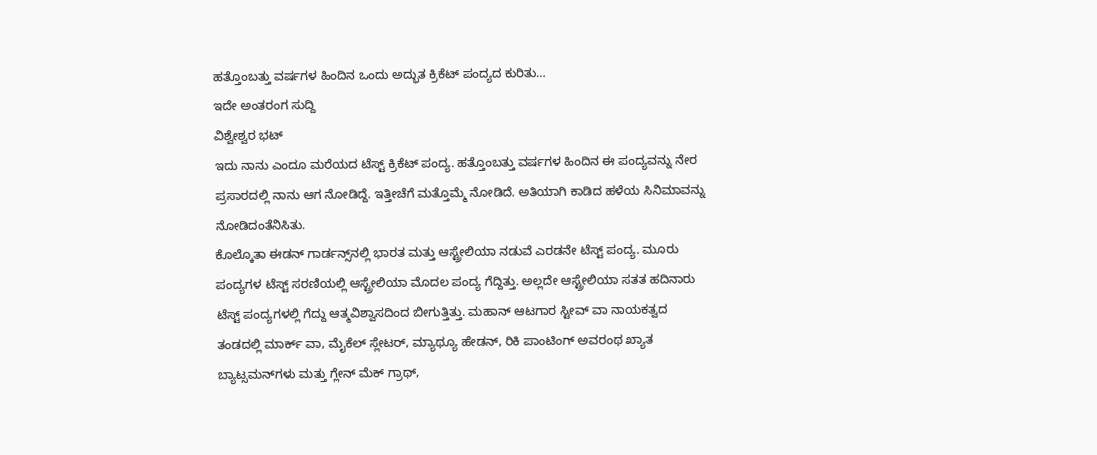ಹತ್ತೊಂಬತ್ತು ವರ್ಷಗಳ ಹಿಂದಿನ ಒಂದು ಅದ್ಭುತ ಕ್ರಿಕೆಟ್ ಪಂದ್ಯದ ಕುರಿತು…
ಇದೇ ಅಂತರಂಗ ಸುದ್ದಿ
ವಿಶ್ವೇಶ್ವರ ಭಟ್
ಇದು ನಾನು ಎಂದೂ ಮರೆಯದ ಟೆಸ್ಟ್ ಕ್ರಿಕೆಟ್ ಪಂದ್ಯ. ಹತ್ತೊಂಬತ್ತು ವರ್ಷಗಳ ಹಿಂದಿನ ಈ ಪಂದ್ಯವನ್ನು ನೇರ ಪ್ರಸಾರದಲ್ಲಿ ನಾನು ಆಗ ನೋಡಿದ್ದೆ. ಇತ್ತೀಚೆಗೆ ಮತ್ತೊಮ್ಮೆ ನೋಡಿದೆ. ಅತಿಯಾಗಿ ಕಾಡಿದ ಹಳೆಯ ಸಿನಿಮಾವನ್ನು ನೋಡಿದಂತೆನಿಸಿತು.
ಕೊಲ್ಕೊತಾ ಈಡನ್ ಗಾರ್ಡನ್ಸ್‌ನಲ್ಲಿ ಭಾರತ ಮತ್ತು ಆಸ್ಟ್ರೇಲಿಯಾ ನಡುವೆ ಎರಡನೇ ಟೆಸ್ಟ್ ಪಂದ್ಯ. ಮೂರು ಪಂದ್ಯಗಳ ಟೆಸ್ಟ್ ಸರಣಿಯಲ್ಲಿ ಆಸ್ಟ್ರೇಲಿಯಾ ಮೊದಲ ಪಂದ್ಯ ಗೆದ್ದಿತ್ತು. ಅಲ್ಲದೇ ಆಸ್ಟ್ರೇಲಿಯಾ ಸತತ ಹದಿನಾರು ಟೆಸ್ಟ್ ಪಂದ್ಯಗಳಲ್ಲಿ ಗೆದ್ದು ಆತ್ಮವಿಶ್ವಾಸದಿಂದ ಬೀಗುತ್ತಿತ್ತು. ಮಹಾನ್ ಆಟಗಾರ ಸ್ಟೀವ್ ವಾ ನಾಯಕತ್ವದ ತಂಡದಲ್ಲಿ ಮಾರ್ಕ್ ವಾ, ಮೈಕೆಲ್ ಸ್ಲೇಟರ್, ಮ್ಯಾಥ್ಯೂ ಹೇಡನ್, ರಿಕಿ ಪಾಂಟಿಂಗ್ ಅವರಂಥ ಖ್ಯಾತ ಬ್ಯಾಟ್ಸಮನ್‌ಗಳು ಮತ್ತು ಗ್ಲೇನ್ ಮೆಕ್ ಗ್ರಾಥ್,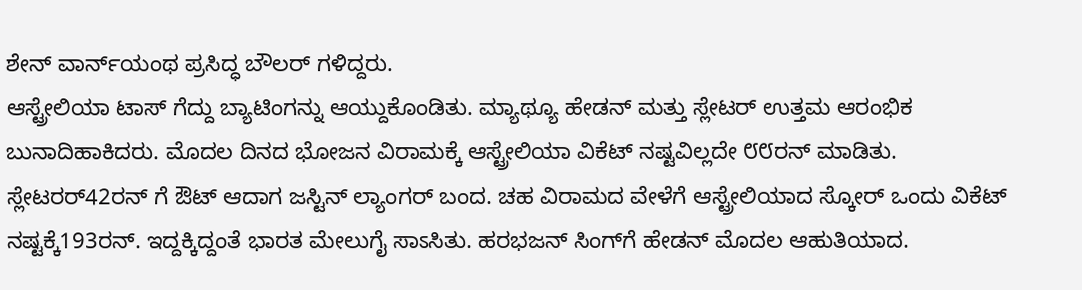ಶೇನ್ ವಾರ್ನ್‌ಯಂಥ ಪ್ರಸಿದ್ಧ ಬೌಲರ್ ಗಳಿದ್ದರು.
ಆಸ್ಟ್ರೇಲಿಯಾ ಟಾಸ್ ಗೆದ್ದು ಬ್ಯಾಟಿಂಗನ್ನು ಆಯ್ದುಕೊಂಡಿತು. ಮ್ಯಾಥ್ಯೂ ಹೇಡನ್ ಮತ್ತು ಸ್ಲೇಟರ್ ಉತ್ತಮ ಆರಂಭಿಕ ಬುನಾದಿಹಾಕಿದರು. ಮೊದಲ ದಿನದ ಭೋಜನ ವಿರಾಮಕ್ಕೆ ಆಸ್ಟ್ರೇಲಿಯಾ ವಿಕೆಟ್ ನಷ್ಟವಿಲ್ಲದೇ ೮೮ರನ್ ಮಾಡಿತು. ಸ್ಲೇಟರರ್42ರನ್ ‌ಗೆ ಔಟ್ ಆದಾಗ ಜಸ್ಟಿನ್ ಲ್ಯಾಂಗರ್ ಬಂದ. ಚಹ ವಿರಾಮದ ವೇಳೆಗೆ ಆಸ್ಟ್ರೇಲಿಯಾದ ಸ್ಕೋರ್ ಒಂದು ವಿಕೆಟ್ ನಷ್ಟಕ್ಕೆ193ರನ್. ಇದ್ದಕ್ಕಿದ್ದಂತೆ ಭಾರತ ಮೇಲುಗೈ ಸಾಽಸಿತು. ಹರಭಜನ್ ಸಿಂಗ್‌ಗೆ ಹೇಡನ್ ಮೊದಲ ಆಹುತಿಯಾದ.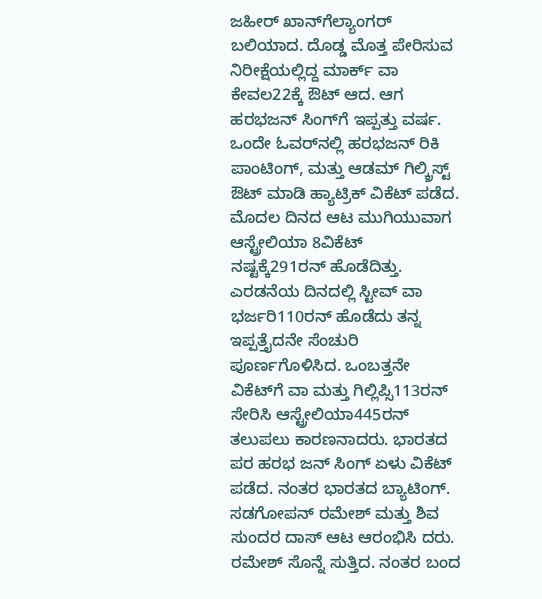ಜಹೀರ್ ಖಾನ್‌ಗೆಲ್ಯಾಂಗರ್ ಬಲಿಯಾದ. ದೊಡ್ಡ ಮೊತ್ತ ಪೇರಿಸುವ ನಿರೀಕ್ಷೆಯಲ್ಲಿದ್ದ ಮಾರ್ಕ್ ವಾ ಕೇವಲ22ಕ್ಕೆ ಔಟ್ ಆದ. ಆಗ ಹರಭಜನ್ ಸಿಂಗ್‌ಗೆ ಇಪ್ಪತ್ತು ವರ್ಷ. ಒಂದೇ ಓವರ್‌ನಲ್ಲಿ ಹರಭಜನ್ ರಿಕಿ ಪಾಂಟಿಂಗ್, ಮತ್ತು ಆಡಮ್ ಗಿಲ್ಕ್ರಿಸ್ಟ್ ಔಟ್ ಮಾಡಿ ಹ್ಯಾಟ್ರಿಕ್ ವಿಕೆಟ್ ಪಡೆದ. ಮೊದಲ ದಿನದ ಆಟ ಮುಗಿಯುವಾಗ ಆಸ್ಟ್ರೇಲಿಯಾ 8ವಿಕೆಟ್ ನಷ್ಟಕ್ಕೆ291ರನ್ ಹೊಡೆದಿತ್ತು.
ಎರಡನೆಯ ದಿನದಲ್ಲಿ ಸ್ಟೀವ್ ವಾ ಭರ್ಜರಿ110ರನ್ ಹೊಡೆದು ತನ್ನ ಇಪ್ಪತ್ತೈದನೇ ಸೆಂಚುರಿ ಪೂರ್ಣಗೊಳಿಸಿದ. ಒಂಬತ್ತನೇ ವಿಕೆಟ್‌ಗೆ ವಾ ಮತ್ತು ಗಿಲ್ಲಿಪ್ಸಿ113ರನ್ ಸೇರಿಸಿ ಆಸ್ಟ್ರೇಲಿಯಾ445ರನ್ ತಲುಪಲು ಕಾರಣನಾದರು. ಭಾರತದ ಪರ ಹರಭ ಜನ್ ಸಿಂಗ್ ಏಳು ವಿಕೆಟ್ ಪಡೆದ. ನಂತರ ಭಾರತದ ಬ್ಯಾಟಿಂಗ್. ಸಡಗೋಪನ್ ರಮೇಶ್ ಮತ್ತು ಶಿವ ಸುಂದರ ದಾಸ್ ಆಟ ಆರಂಭಿಸಿ ದರು. ರಮೇಶ್ ಸೊನ್ನೆ ಸುತ್ತಿದ. ನಂತರ ಬಂದ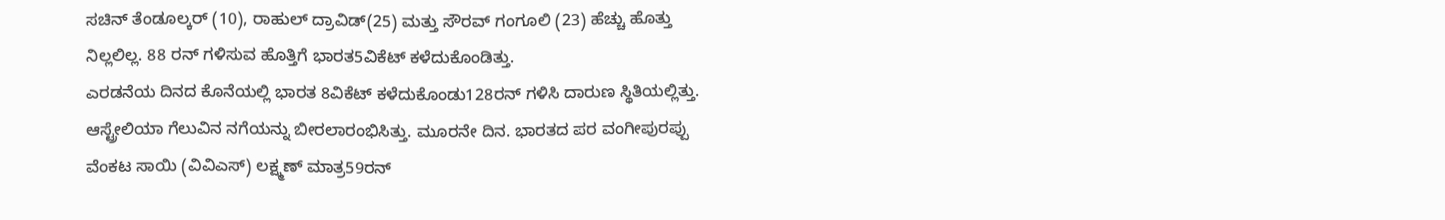ಸಚಿನ್ ತೆಂಡೂಲ್ಕರ್ (10), ರಾಹುಲ್ ದ್ರಾವಿಡ್(25) ಮತ್ತು ಸೌರವ್ ಗಂಗೂಲಿ (23) ಹೆಚ್ಚು ಹೊತ್ತು ನಿಲ್ಲಲಿಲ್ಲ. 88 ರನ್ ಗಳಿಸುವ ಹೊತ್ತಿಗೆ ಭಾರತ5ವಿಕೆಟ್ ಕಳೆದುಕೊಂಡಿತ್ತು.
ಎರಡನೆಯ ದಿನದ ಕೊನೆಯಲ್ಲಿ ಭಾರತ 8ವಿಕೆಟ್ ಕಳೆದುಕೊಂಡು128ರನ್ ಗಳಿಸಿ ದಾರುಣ ಸ್ಥಿತಿಯಲ್ಲಿತ್ತು. ಆಸ್ಟ್ರೇಲಿಯಾ ಗೆಲುವಿನ ನಗೆಯನ್ನು ಬೀರಲಾರಂಭಿಸಿತ್ತು. ಮೂರನೇ ದಿನ. ಭಾರತದ ಪರ ವಂಗೀಪುರಪ್ಪು ವೆಂಕಟ ಸಾಯಿ (ವಿವಿಎಸ್) ಲಕ್ಷ್ಮಣ್ ಮಾತ್ರ59ರನ್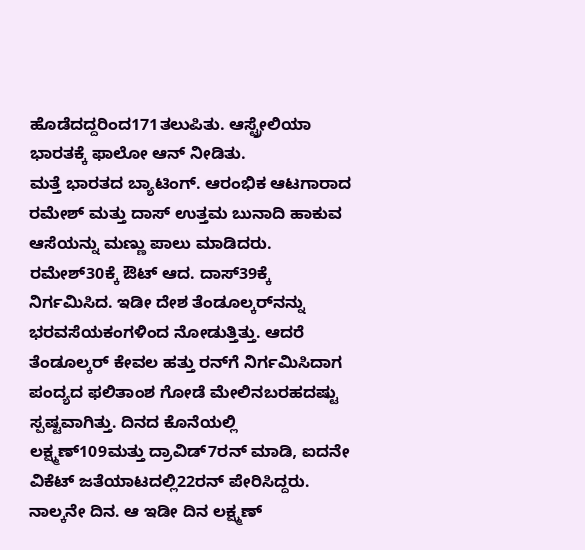ಹೊಡೆದದ್ದರಿಂದ171ತಲುಪಿತು. ಆಸ್ಟ್ರೇಲಿಯಾ ಭಾರತಕ್ಕೆ ಫಾಲೋ ಆನ್ ನೀಡಿತು.
ಮತ್ತೆ ಭಾರತದ ಬ್ಯಾಟಿಂಗ್. ಆರಂಭಿಕ ಆಟಗಾರಾದ ರಮೇಶ್ ಮತ್ತು ದಾಸ್ ಉತ್ತಮ ಬುನಾದಿ ಹಾಕುವ ಆಸೆಯನ್ನು ಮಣ್ಣು ಪಾಲು ಮಾಡಿದರು. ರಮೇಶ್30ಕ್ಕೆ ಔಟ್ ಆದ. ದಾಸ್39ಕ್ಕೆ ನಿರ್ಗಮಿಸಿದ. ಇಡೀ ದೇಶ ತೆಂಡೂಲ್ಕರ್‌ನನ್ನು ಭರವಸೆಯಕಂಗಳಿಂದ ನೋಡುತ್ತಿತ್ತು. ಆದರೆ ತೆಂಡೂಲ್ಕರ್ ಕೇವಲ ಹತ್ತು ರನ್‌ಗೆ ನಿರ್ಗಮಿಸಿದಾಗ ಪಂದ್ಯದ ಫಲಿತಾಂಶ ಗೋಡೆ ಮೇಲಿನಬರಹದಷ್ಟು ಸ್ಪಷ್ಟವಾಗಿತ್ತು. ದಿನದ ಕೊನೆಯಲ್ಲಿ ಲಕ್ಷ್ಮಣ್109ಮತ್ತು ದ್ರಾವಿಡ್7ರನ್ ಮಾಡಿ, ಐದನೇ ವಿಕೆಟ್ ಜತೆಯಾಟದಲ್ಲಿ22ರನ್ ಪೇರಿಸಿದ್ದರು.
ನಾಲ್ಕನೇ ದಿನ. ಆ ಇಡೀ ದಿನ ಲಕ್ಷ್ಮಣ್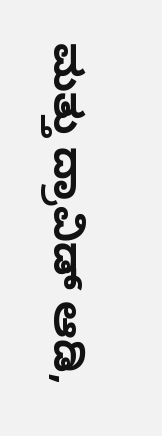ಮತ್ತು ದ್ರಾವಿಡ್ ಆಡಿ,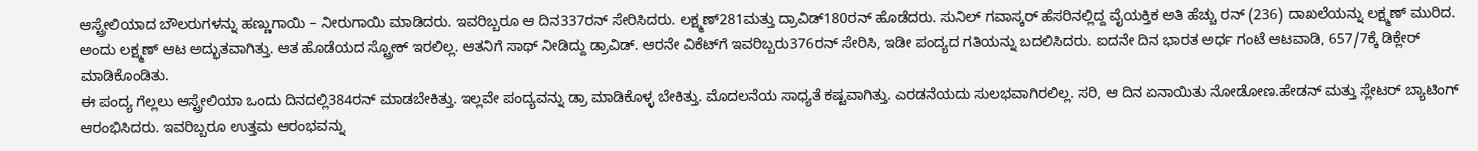ಆಸ್ಟ್ರೇಲಿಯಾದ ಬೌಲರುಗಳನ್ನು ಹಣ್ಣುಗಾಯಿ – ನೀರುಗಾಯಿ ಮಾಡಿದರು. ಇವರಿಬ್ಬರೂ ಆ ದಿನ337ರನ್ ಸೇರಿಸಿದರು. ಲಕ್ಷ್ಮಣ್281ಮತ್ತು ದ್ರಾವಿಡ್180ರನ್ ಹೊಡೆದರು. ಸುನಿಲ್ ಗವಾಸ್ಕರ್ ಹೆಸರಿನಲ್ಲಿದ್ದ ವೈಯಕ್ತಿಕ ಅತಿ ಹೆಚ್ಚು ರನ್ (236) ದಾಖಲೆಯನ್ನು ಲಕ್ಷ್ಮಣ್ ಮುರಿದ. ಅಂದು ಲಕ್ಷ್ಮಣ್ ಆಟ ಅದ್ಭುತವಾಗಿತ್ತು. ಆತ ಹೊಡೆಯದ ಸ್ಟ್ರೋಕ್ ಇರಲಿಲ್ಲ. ಆತನಿಗೆ ಸಾಥ್ ನೀಡಿದ್ದು ಡ್ರಾವಿಡ್. ಆರನೇ ವಿಕೆಟ್‌ಗೆ ಇವರಿಬ್ಬರು376ರನ್ ಸೇರಿಸಿ, ಇಡೀ ಪಂದ್ಯದ ಗತಿಯನ್ನು ಬದಲಿಸಿದರು. ಐದನೇ ದಿನ ಭಾರತ ಅರ್ಧ ಗಂಟೆ ಆಟವಾಡಿ, 657/7ಕ್ಕೆ ಡಿಕ್ಲೇರ್ ಮಾಡಿಕೊಂಡಿತು.
ಈ ಪಂದ್ಯ ಗೆಲ್ಲಲು ಆಸ್ಟ್ರೇಲಿಯಾ ಒಂದು ದಿನದಲ್ಲಿ384ರನ್ ಮಾಡಬೇಕಿತ್ತು. ಇಲ್ಲವೇ ಪಂದ್ಯವನ್ನು ಡ್ರಾ ಮಾಡಿಕೊಳ್ಳ ಬೇಕಿತ್ತು. ಮೊದಲನೆಯ ಸಾಧ್ಯತೆ ಕಷ್ಟವಾಗಿತ್ತು. ಎರಡನೆಯದು ಸುಲಭವಾಗಿರಲಿಲ್ಲ. ಸರಿ, ಆ ದಿನ ಏನಾಯಿತು ನೋಡೋಣ.ಹೇಡನ್ ಮತ್ತು ಸ್ಲೇಟರ್ ಬ್ಯಾಟಿಂಗ್ ಆರಂಭಿಸಿದರು. ಇವರಿಬ್ಬರೂ ಉತ್ತಮ ಆರಂಭವನ್ನು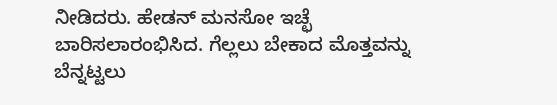ನೀಡಿದರು. ಹೇಡನ್ ಮನಸೋ ಇಚ್ಛೆ ಬಾರಿಸಲಾರಂಭಿಸಿದ. ಗೆಲ್ಲಲು ಬೇಕಾದ ಮೊತ್ತವನ್ನು ಬೆನ್ನಟ್ಟಲು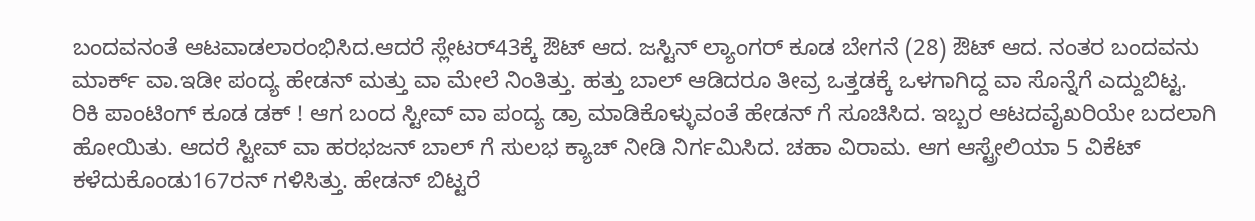ಬಂದವನಂತೆ ಆಟವಾಡಲಾರಂಭಿಸಿದ.ಆದರೆ ಸ್ಲೇಟರ್43ಕ್ಕೆ ಔಟ್ ಆದ. ಜಸ್ಟಿನ್ ಲ್ಯಾಂಗರ್ ಕೂಡ ಬೇಗನೆ (28) ಔಟ್ ಆದ. ನಂತರ ಬಂದವನು ಮಾರ್ಕ್ ವಾ.ಇಡೀ ಪಂದ್ಯ ಹೇಡನ್ ಮತ್ತು ವಾ ಮೇಲೆ ನಿಂತಿತ್ತು. ಹತ್ತು ಬಾಲ್ ಆಡಿದರೂ ತೀವ್ರ ಒತ್ತಡಕ್ಕೆ ಒಳಗಾಗಿದ್ದ ವಾ ಸೊನ್ನೆಗೆ ಎದ್ದುಬಿಟ್ಟ.
ರಿಕಿ ಪಾಂಟಿಂಗ್ ಕೂಡ ಡಕ್ ! ಆಗ ಬಂದ ಸ್ಟೀವ್ ವಾ ಪಂದ್ಯ ಡ್ರಾ ಮಾಡಿಕೊಳ್ಳುವಂತೆ ಹೇಡನ್ ಗೆ ಸೂಚಿಸಿದ. ಇಬ್ಬರ ಆಟದವೈಖರಿಯೇ ಬದಲಾಗಿ ಹೋಯಿತು. ಆದರೆ ಸ್ಟೀವ್ ವಾ ಹರಭಜನ್ ಬಾಲ್ ಗೆ ಸುಲಭ ಕ್ಯಾಚ್ ನೀಡಿ ನಿರ್ಗಮಿಸಿದ. ಚಹಾ ವಿರಾಮ. ಆಗ ಆಸ್ಟ್ರೇಲಿಯಾ 5 ವಿಕೆಟ್ ಕಳೆದುಕೊಂಡು167ರನ್ ಗಳಿಸಿತ್ತು. ಹೇಡನ್ ಬಿಟ್ಟರೆ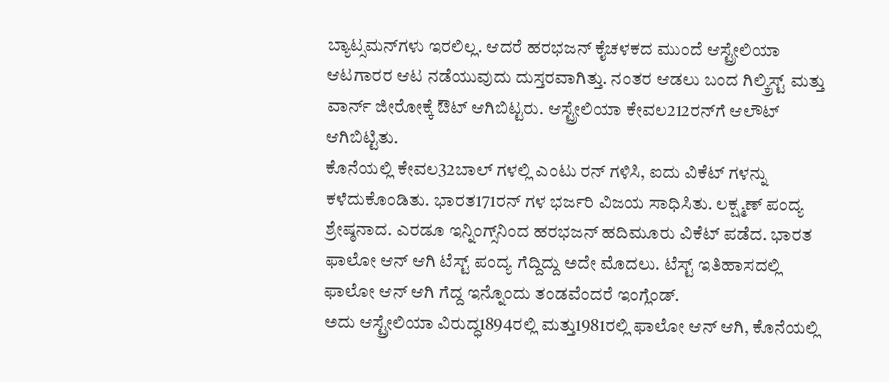ಬ್ಯಾಟ್ಸಮನ್‌ಗಳು ಇರಲಿಲ್ಲ. ಆದರೆ ಹರಭಜನ್ ಕೈಚಳಕದ ಮುಂದೆ ಆಸ್ಟ್ರೇಲಿಯಾ ಆಟಗಾರರ ಆಟ ನಡೆಯುವುದು ದುಸ್ತರವಾಗಿತ್ತು. ನಂತರ ಆಡಲು ಬಂದ ಗಿಲ್ಕ್ರಿಸ್ಟ್ ಮತ್ತು ವಾರ್ನ್ ಜೀರೋಕ್ಕೆ ಔಟ್ ಆಗಿಬಿಟ್ಟರು. ಆಸ್ಟ್ರೇಲಿಯಾ ಕೇವಲ212ರನ್‌ಗೆ ಆಲೌಟ್ ಆಗಿಬಿಟ್ಟಿತು.
ಕೊನೆಯಲ್ಲಿ ಕೇವಲ32ಬಾಲ್ ಗಳಲ್ಲಿ ಎಂಟು ರನ್ ಗಳಿಸಿ, ಐದು ವಿಕೆಟ್ ಗಳನ್ನು ಕಳೆದುಕೊಂಡಿತು. ಭಾರತ171ರನ್ ಗಳ ಭರ್ಜರಿ ವಿಜಯ ಸಾಧಿಸಿತು. ಲಕ್ಷ್ಮಣ್ ಪಂದ್ಯ ಶ್ರೇಷ್ಠನಾದ. ಎರಡೂ ಇನ್ನಿಂಗ್ಸ್‌ನಿಂದ ಹರಭಜನ್ ಹದಿಮೂರು ವಿಕೆಟ್ ಪಡೆದ. ಭಾರತ ಫಾಲೋ ಆನ್ ಆಗಿ ಟೆಸ್ಟ್ ಪಂದ್ಯ ಗೆದ್ದಿದ್ದು ಅದೇ ಮೊದಲು. ಟೆಸ್ಟ್ ಇತಿಹಾಸದಲ್ಲಿ ಫಾಲೋ ಆನ್ ಆಗಿ ಗೆದ್ದ ಇನ್ನೊಂದು ತಂಡವೆಂದರೆ ಇಂಗ್ಲೆಂಡ್.
ಅದು ಆಸ್ಟ್ರೇಲಿಯಾ ವಿರುದ್ಧ1894ರಲ್ಲಿ ಮತ್ತು1981ರಲ್ಲಿ ಫಾಲೋ ಆನ್ ಆಗಿ, ಕೊನೆಯಲ್ಲಿ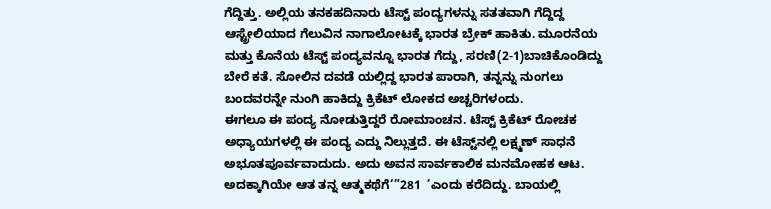ಗೆದ್ದಿತ್ತು. ಅಲ್ಲಿಯ ತನಕಹದಿನಾರು ಟೆಸ್ಟ್ ಪಂದ್ಯಗಳನ್ನು ಸತತವಾಗಿ ಗೆದ್ದಿದ್ದ ಆಸ್ಟ್ರೇಲಿಯಾದ ಗೆಲುವಿನ ನಾಗಾಲೋಟಕ್ಕೆ ಭಾರತ ಬ್ರೇಕ್ ಹಾಕಿತು. ಮೂರನೆಯ ಮತ್ತು ಕೊನೆಯ ಟೆಸ್ಟ್ ಪಂದ್ಯವನ್ನೂ ಭಾರತ ಗೆದ್ದು, ಸರಣಿ(2-1)ಬಾಚಿಕೊಂಡಿದ್ದು ಬೇರೆ ಕತೆ. ಸೋಲಿನ ದವಡೆ ಯಲ್ಲಿದ್ದ ಭಾರತ ಪಾರಾಗಿ, ತನ್ನನ್ನು ನುಂಗಲು ಬಂದವರನ್ನೇ ನುಂಗಿ ಹಾಕಿದ್ದು ಕ್ರಿಕೆಟ್ ಲೋಕದ ಅಚ್ಚರಿಗಳಂದು.
ಈಗಲೂ ಈ ಪಂದ್ಯ ನೋಡುತ್ತಿದ್ದರೆ ರೋಮಾಂಚನ. ಟೆಸ್ಟ್ ಕ್ರಿಕೆಟ್ ರೋಚಕ ಅಧ್ಯಾಯಗಳಲ್ಲಿ ಈ ಪಂದ್ಯ ಎದ್ದು ನಿಲ್ಲುತ್ತದೆ. ಈ ಟೆಸ್ಟ್‌ನಲ್ಲಿ ಲಕ್ಷ್ಮಣ್ ಸಾಧನೆ ಅಭೂತಪೂರ್ವವಾದುದು. ಅದು ಅವನ ಸಾರ್ವಕಾಲಿಕ ಮನಮೋಹಕ ಆಟ. ಅದಕ್ಕಾಗಿಯೇ ಆತ ತನ್ನ ಆತ್ಮಕಥೆಗೆ‘”281  ’ಎಂದು ಕರೆದಿದ್ದು. ಬಾಯಲ್ಲಿ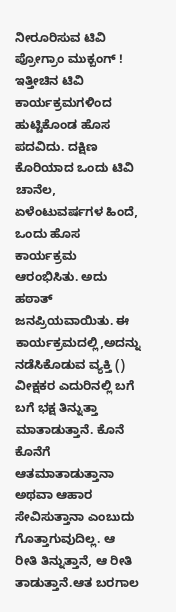ನೀರೂರಿಸುವ ಟಿವಿ ಪ್ರೋಗ್ರಾಂ ಮುಕ್ಬಂಗ್ !
ಇತ್ತೀಚಿನ ಟಿವಿ ಕಾರ್ಯಕ್ರಮಗಳಿಂದ ಹುಟ್ಟಿಕೊಂಡ ಹೊಸ ಪದವಿದು. ದಕ್ಷಿಣ ಕೊರಿಯಾದ ಒಂದು ಟಿವಿ ಚಾನೆಲ, ಏಳೆಂಟುವರ್ಷಗಳ ಹಿಂದೆ, ಒಂದು ಹೊಸ ಕಾರ್ಯಕ್ರಮ ಆರಂಭಿಸಿತು. ಅದು ಹಠಾತ್ ಜನಪ್ರಿಯವಾಯಿತು. ಈ ಕಾರ್ಯಕ್ರಮದಲ್ಲಿ,ಅದನ್ನು ನಡೆಸಿಕೊಡುವ ವ್ಯಕ್ತಿ () ವೀಕ್ಷಕರ ಎದುರಿನಲ್ಲಿ ಬಗೆ ಬಗೆ ಭಕ್ಷ ತಿನ್ನುತ್ತಾ ಮಾತಾಡುತ್ತಾನೆ. ಕೊನೆ ಕೊನೆಗೆ ಆತಮಾತಾಡುತ್ತಾನಾ ಅಥವಾ ಆಹಾರ ಸೇವಿಸುತ್ತಾನಾ ಎಂಬುದು ಗೊತ್ತಾಗುವುದಿಲ್ಲ. ಆ ರೀತಿ ತಿನ್ನುತ್ತಾನೆ, ಆ ರೀತಿ ತಾಡುತ್ತಾನೆ.ಆತ ಬರಗಾಲ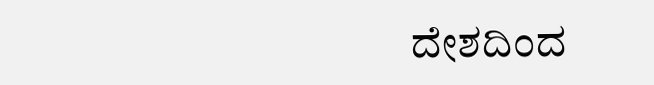ದೇಶದಿಂದ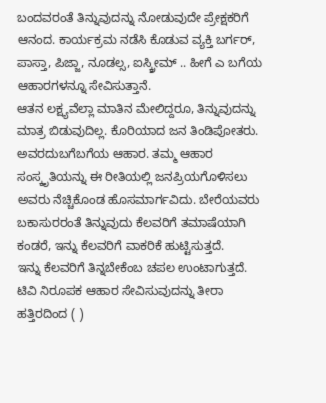ಬಂದವರಂತೆ ತಿನ್ನುವುದನ್ನು ನೋಡುವುದೇ ಪ್ರೇಕ್ಷಕರಿಗೆ ಆನಂದ. ಕಾರ್ಯಕ್ರಮ ನಡೆಸಿ ಕೊಡುವ ವ್ಯಕ್ತಿ ಬರ್ಗರ್, ಪಾಸ್ತಾ, ಪಿಜ್ಜಾ, ನೂಡಲ್ಸ, ಐಸ್ಕ್ರೀಮ್ .. ಹೀಗೆ ಎ ಬಗೆಯ ಆಹಾರಗಳನ್ನೂ ಸೇವಿಸುತ್ತಾನೆ.
ಆತನ ಲಕ್ಷ್ಯವೆಲ್ಲಾ ಮಾತಿನ ಮೇಲಿದ್ದರೂ, ತಿನ್ನುವುದನ್ನು ಮಾತ್ರ ಬಿಡುವುದಿಲ್ಲ. ಕೊರಿಯಾದ ಜನ ತಿಂಡಿಪೋತರು. ಅವರದುಬಗೆಬಗೆಯ ಆಹಾರ. ತಮ್ಮ ಆಹಾರ ಸಂಸ್ಕೃತಿಯನ್ನು ಈ ರೀತಿಯಲ್ಲಿ ಜನಪ್ರಿಯಗೊಳಿಸಲು ಅವರು ನೆಚ್ಚಿಕೊಂಡ ಹೊಸಮಾರ್ಗವಿದು. ಬೇರೆಯವರು ಬಕಾಸುರರಂತೆ ತಿನ್ನುವುದು ಕೆಲವರಿಗೆ ತಮಾಷೆಯಾಗಿ ಕಂಡರೆ, ಇನ್ನು ಕೆಲವರಿಗೆ ವಾಕರಿಕೆ ಹುಟ್ಟಿಸುತ್ತದೆ.
ಇನ್ನು ಕೆಲವರಿಗೆ ತಿನ್ನಬೇಕೆಂಬ ಚಪಲ ಉಂಟಾಗುತ್ತದೆ. ಟಿವಿ ನಿರೂಪಕ ಆಹಾರ ಸೇವಿಸುವುದನ್ನು ತೀರಾ ಹತ್ತಿರದಿಂದ ( )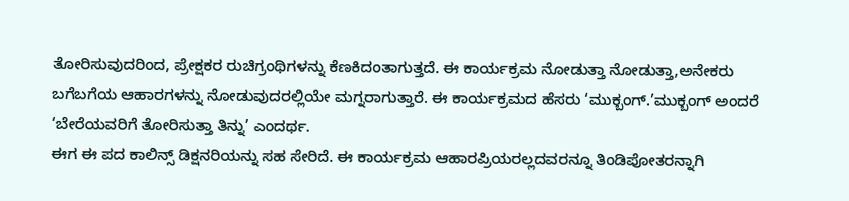ತೋರಿಸುವುದರಿಂದ, ಪ್ರೇಕ್ಷಕರ ರುಚಿಗ್ರಂಥಿಗಳನ್ನು ಕೆಣಕಿದಂತಾಗುತ್ತದೆ. ಈ ಕಾರ್ಯಕ್ರಮ ನೋಡುತ್ತಾ ನೋಡುತ್ತಾ,ಅನೇಕರು ಬಗೆಬಗೆಯ ಆಹಾರಗಳನ್ನು ನೋಡುವುದರಲ್ಲಿಯೇ ಮಗ್ನರಾಗುತ್ತಾರೆ. ಈ ಕಾರ್ಯಕ್ರಮದ ಹೆಸರು ‘ಮುಕ್ಬಂಗ್.’ಮುಕ್ಬಂಗ್ ಅಂದರೆ ‘ಬೇರೆಯವರಿಗೆ ತೋರಿಸುತ್ತಾ ತಿನ್ನು’ ಎಂದರ್ಥ.
ಈಗ ಈ ಪದ ಕಾಲಿನ್ಸ್ ಡಿಕ್ಷನರಿಯನ್ನು ಸಹ ಸೇರಿದೆ. ಈ ಕಾರ್ಯಕ್ರಮ ಆಹಾರಪ್ರಿಯರಲ್ಲದವರನ್ನೂ ತಿಂಡಿಪೋತರನ್ನಾಗಿ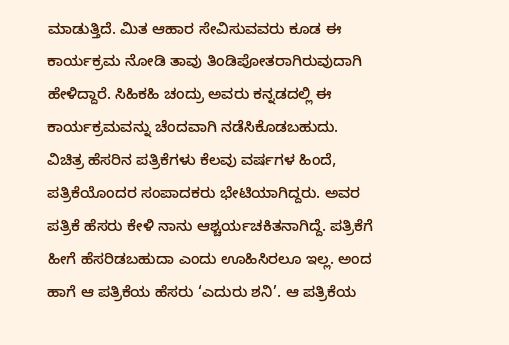ಮಾಡುತ್ತಿದೆ. ಮಿತ ಆಹಾರ ಸೇವಿಸುವವರು ಕೂಡ ಈ ಕಾರ್ಯಕ್ರಮ ನೋಡಿ ತಾವು ತಿಂಡಿಪೋತರಾಗಿರುವುದಾಗಿ ಹೇಳಿದ್ದಾರೆ. ಸಿಹಿಕಹಿ ಚಂದ್ರು ಅವರು ಕನ್ನಡದಲ್ಲಿ ಈ ಕಾರ್ಯಕ್ರಮವನ್ನು ಚೆಂದವಾಗಿ ನಡೆಸಿಕೊಡಬಹುದು.
ವಿಚಿತ್ರ ಹೆಸರಿನ ಪತ್ರಿಕೆಗಳು ಕೆಲವು ವರ್ಷಗಳ ಹಿಂದೆ, ಪತ್ರಿಕೆಯೊಂದರ ಸಂಪಾದಕರು ಭೇಟಿಯಾಗಿದ್ದರು. ಅವರ ಪತ್ರಿಕೆ ಹೆಸರು ಕೇಳಿ ನಾನು ಆಶ್ಚರ್ಯಚಕಿತನಾಗಿದ್ದೆ. ಪತ್ರಿಕೆಗೆ ಹೀಗೆ ಹೆಸರಿಡಬಹುದಾ ಎಂದು ಊಹಿಸಿರಲೂ ಇಲ್ಲ. ಅಂದ ಹಾಗೆ ಆ ಪತ್ರಿಕೆಯ ಹೆಸರು ‘ಎದುರು ಶನಿ’. ಆ ಪತ್ರಿಕೆಯ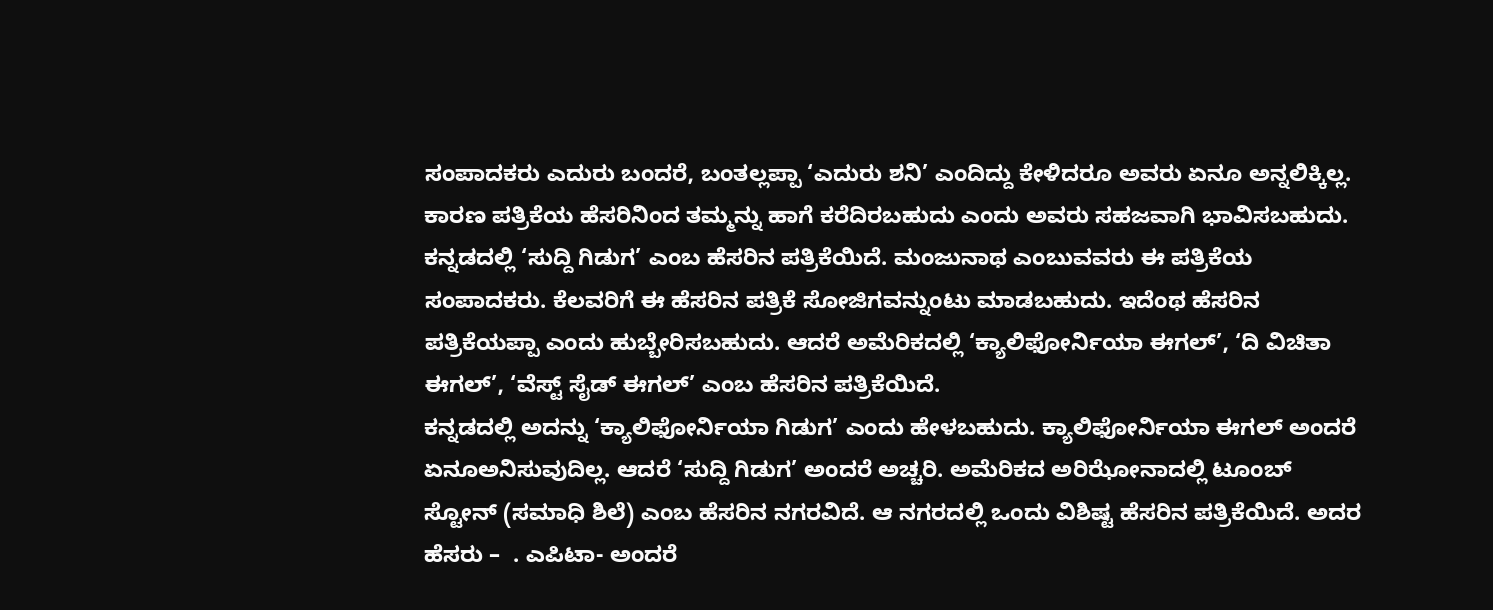ಸಂಪಾದಕರು ಎದುರು ಬಂದರೆ, ಬಂತಲ್ಲಪ್ಪಾ ‘ಎದುರು ಶನಿ’ ಎಂದಿದ್ದು ಕೇಳಿದರೂ ಅವರು ಏನೂ ಅನ್ನಲಿಕ್ಕಿಲ್ಲ. ಕಾರಣ ಪತ್ರಿಕೆಯ ಹೆಸರಿನಿಂದ ತಮ್ಮನ್ನು ಹಾಗೆ ಕರೆದಿರಬಹುದು ಎಂದು ಅವರು ಸಹಜವಾಗಿ ಭಾವಿಸಬಹುದು.
ಕನ್ನಡದಲ್ಲಿ ‘ಸುದ್ದಿ ಗಿಡುಗ’ ಎಂಬ ಹೆಸರಿನ ಪತ್ರಿಕೆಯಿದೆ. ಮಂಜುನಾಥ ಎಂಬುವವರು ಈ ಪತ್ರಿಕೆಯ ಸಂಪಾದಕರು. ಕೆಲವರಿಗೆ ಈ ಹೆಸರಿನ ಪತ್ರಿಕೆ ಸೋಜಿಗವನ್ನುಂಟು ಮಾಡಬಹುದು. ಇದೆಂಥ ಹೆಸರಿನ ಪತ್ರಿಕೆಯಪ್ಪಾ ಎಂದು ಹುಬ್ಬೇರಿಸಬಹುದು. ಆದರೆ ಅಮೆರಿಕದಲ್ಲಿ ‘ಕ್ಯಾಲಿಫೋರ್ನಿಯಾ ಈಗಲ್‌’, ‘ದಿ ವಿಚಿತಾ ಈಗಲ್‌’, ‘ವೆಸ್ಟ್ ಸೈಡ್ ಈಗಲ್‌’ ಎಂಬ ಹೆಸರಿನ ಪತ್ರಿಕೆಯಿದೆ.
ಕನ್ನಡದಲ್ಲಿ ಅದನ್ನು ‘ಕ್ಯಾಲಿಫೋರ್ನಿಯಾ ಗಿಡುಗ’ ಎಂದು ಹೇಳಬಹುದು. ಕ್ಯಾಲಿಫೋರ್ನಿಯಾ ಈಗಲ್ ಅಂದರೆ ಏನೂಅನಿಸುವುದಿಲ್ಲ. ಆದರೆ ‘ಸುದ್ದಿ ಗಿಡುಗ’ ಅಂದರೆ ಅಚ್ಚರಿ. ಅಮೆರಿಕದ ಅರಿಝೋನಾದಲ್ಲಿ ಟೂಂಬ್ ಸ್ಟೋನ್ (ಸಮಾಧಿ ಶಿಲೆ) ಎಂಬ ಹೆಸರಿನ ನಗರವಿದೆ. ಆ ನಗರದಲ್ಲಿ ಒಂದು ವಿಶಿಷ್ಟ ಹೆಸರಿನ ಪತ್ರಿಕೆಯಿದೆ. ಅದರ ಹೆಸರು –  . ಎಪಿಟಾ- ಅಂದರೆ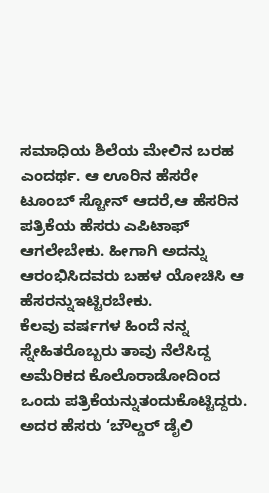ಸಮಾಧಿಯ ಶಿಲೆಯ ಮೇಲಿನ ಬರಹ ಎಂದರ್ಥ. ಆ ಊರಿನ ಹೆಸರೇ ಟೂಂಬ್ ಸ್ಟೋನ್ ಆದರೆ,ಆ ಹೆಸರಿನ ಪತ್ರಿಕೆಯ ಹೆಸರು ಎಪಿಟಾಫ್ ಆಗಲೇಬೇಕು. ಹೀಗಾಗಿ ಅದನ್ನು ಆರಂಭಿಸಿದವರು ಬಹಳ ಯೋಚಿಸಿ ಆ ಹೆಸರನ್ನುಇಟ್ಟಿರಬೇಕು.
ಕೆಲವು ವರ್ಷಗಳ ಹಿಂದೆ ನನ್ನ ಸ್ನೇಹಿತರೊಬ್ಬರು ತಾವು ನೆಲೆಸಿದ್ದ ಅಮೆರಿಕದ ಕೊಲೊರಾಡೋದಿಂದ ಒಂದು ಪತ್ರಿಕೆಯನ್ನುತಂದುಕೊಟ್ಟಿದ್ದರು. ಅದರ ಹೆಸರು ‘ಬೌಲ್ಡರ್ ಡೈಲಿ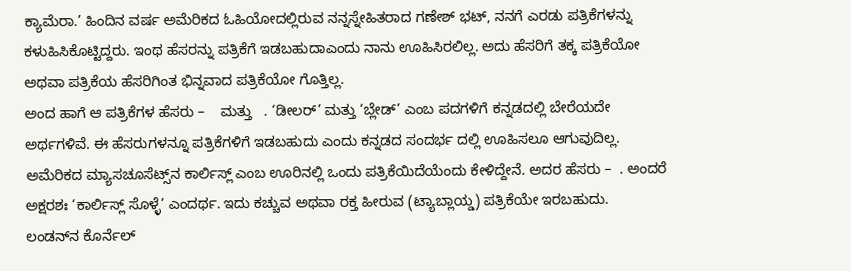ಕ್ಯಾಮೆರಾ.’ ಹಿಂದಿನ ವರ್ಷ ಅಮೆರಿಕದ ಓಹಿಯೋದಲ್ಲಿರುವ ನನ್ನಸ್ನೇಹಿತರಾದ ಗಣೇಶ್ ಭಟ್, ನನಗೆ ಎರಡು ಪತ್ರಿಕೆಗಳನ್ನು ಕಳುಹಿಸಿಕೊಟ್ಟಿದ್ದರು. ಇಂಥ ಹೆಸರನ್ನು ಪತ್ರಿಕೆಗೆ ಇಡಬಹುದಾಎಂದು ನಾನು ಊಹಿಸಿರಲಿಲ್ಲ. ಅದು ಹೆಸರಿಗೆ ತಕ್ಕ ಪತ್ರಿಕೆಯೋ ಅಥವಾ ಪತ್ರಿಕೆಯ ಹೆಸರಿಗಿಂತ ಭಿನ್ನವಾದ ಪತ್ರಿಕೆಯೋ ಗೊತ್ತಿಲ್ಲ.
ಅಂದ ಹಾಗೆ ಆ ಪತ್ರಿಕೆಗಳ ಹೆಸರು –    ಮತ್ತು   . ‘ಡೀಲರ್’ ಮತ್ತು ‘ಬ್ಲೇಡ್’ ಎಂಬ ಪದಗಳಿಗೆ ಕನ್ನಡದಲ್ಲಿ ಬೇರೆಯದೇ ಅರ್ಥಗಳಿವೆ. ಈ ಹೆಸರುಗಳನ್ನೂ ಪತ್ರಿಕೆಗಳಿಗೆ ಇಡಬಹುದು ಎಂದು ಕನ್ನಡದ ಸಂದರ್ಭ ದಲ್ಲಿ ಊಹಿಸಲೂ ಆಗುವುದಿಲ್ಲ. ಅಮೆರಿಕದ ಮ್ಯಾಸಚೂಸೆಟ್ಸ್‌ನ ಕಾರ್ಲಿಸ್ಲ್ ಎಂಬ ಊರಿನಲ್ಲಿ ಒಂದು ಪತ್ರಿಕೆಯಿದೆಯೆಂದು ಕೇಳಿದ್ದೇನೆ. ಅದರ ಹೆಸರು –  . ಅಂದರೆ ಅಕ್ಷರಶಃ ‘ಕಾರ್ಲಿಸ್ಲ್ ಸೊಳ್ಳೆ’ ಎಂದರ್ಥ. ಇದು ಕಚ್ಚುವ ಅಥವಾ ರಕ್ತ ಹೀರುವ (ಟ್ಯಾಬ್ಲಾಯ್ಡ) ಪತ್ರಿಕೆಯೇ ಇರಬಹುದು.
ಲಂಡನ್‌ನ ಕೊರ್ನೆಲ್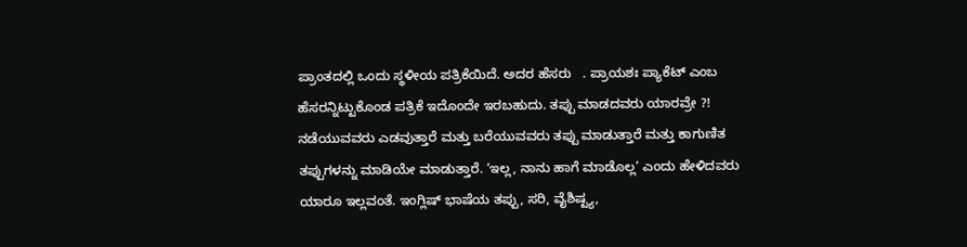ಪ್ರಾಂತದಲ್ಲಿ ಒಂದು ಸ್ಥಳೀಯ ಪತ್ರಿಕೆಯಿದೆ. ಅದರ ಹೆಸರು   . ಪ್ರಾಯಶಃ ಪ್ಯಾಕೆಟ್ ಎಂಬ ಹೆಸರನ್ನಿಟ್ಟುಕೊಂಡ ಪತ್ರಿಕೆ ಇದೊಂದೇ ಇರಬಹುದು. ತಪ್ಪು ಮಾಡದವರು ಯಾರವ್ರೇ ?! ನಡೆಯುವವರು ಎಡವುತ್ತಾರೆ ಮತ್ತು ಬರೆಯುವವರು ತಪ್ಪು ಮಾಡುತ್ತಾರೆ ಮತ್ತು ಕಾಗುಣಿತ ತಪ್ಪುಗಳನ್ನು ಮಾಡಿಯೇ ಮಾಡುತ್ತಾರೆ. ‘ಇಲ್ಲ, ನಾನು ಹಾಗೆ ಮಾಡೊಲ್ಲ’ ಎಂದು ಹೇಳಿದವರು ಯಾರೂ ಇಲ್ಲವಂತೆ. ಇಂಗ್ಲಿಷ್ ಭಾಷೆಯ ತಪ್ಪು, ಸರಿ, ವೈಶಿಷ್ಟ್ಯ,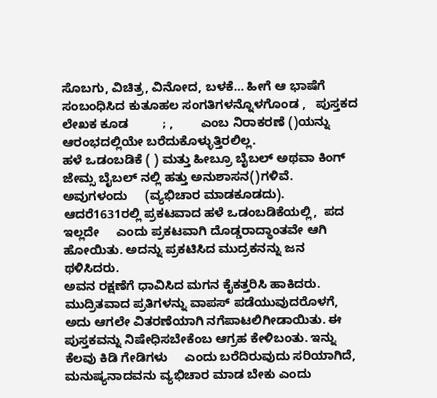ಸೊಬಗು, ವಿಚಿತ್ರ, ವಿನೋದ, ಬಳಕೆ… ಹೀಗೆ ಆ ಭಾಷೆಗೆ ಸಂಬಂಧಿಸಿದ ಕುತೂಹಲ ಸಂಗತಿಗಳನ್ನೊಳಗೊಂಡ ,   ಪುಸ್ತಕದ ಲೇಖಕ ಕೂಡ          ; ,        ಎಂಬ ನಿರಾಕರಣೆ ()ಯನ್ನು ಆರಂಭದಲ್ಲಿಯೇ ಬರೆದುಕೊಳ್ಳುತ್ತಿರಲಿಲ್ಲ.
ಹಳೆ ಒಡಂಬಡಿಕೆ ( ) ಮತ್ತು ಹೀಬ್ರೂ ಬೈಬಲ್ ಅಥವಾ ಕಿಂಗ್ ಜೇಮ್ಸ ಬೈಬಲ್ ನಲ್ಲಿ ಹತ್ತು ಅನುಶಾಸನ()ಗಳಿವೆ. ಅವುಗಳಂದು     (ವ್ಯಭಿಚಾರ ಮಾಡಕೂಡದು). ಆದರೆ1631ರಲ್ಲಿ ಪ್ರಕಟವಾದ ಹಳೆ ಒಡಂಬಡಿಕೆಯಲ್ಲಿ,  ಪದ ಇಲ್ಲದೇ     ಎಂದು ಪ್ರಕಟವಾಗಿ ದೊಡ್ಡರಾದ್ಧಾಂತವೇ ಆಗಿ ಹೋಯಿತು. ಅದನ್ನು ಪ್ರಕಟಿಸಿದ ಮುದ್ರಕನನ್ನು ಜನ ಥಳಿಸಿದರು.
ಅವನ ರಕ್ಷಣೆಗೆ ಧಾವಿಸಿದ ಮಗನ ಕೈಕತ್ತರಿಸಿ ಹಾಕಿದರು. ಮುದ್ರಿತವಾದ ಪ್ರತಿಗಳನ್ನು ವಾಪಸ್ ಪಡೆಯುವುದರೊಳಗೆ, ಅದು ಆಗಲೇ ವಿತರಣೆಯಾಗಿ ನಗೆಪಾಟಲಿಗೀಡಾಯಿತು. ಈ ಪುಸ್ತಕವನ್ನು ನಿಷೇಧಿಸಬೇಕೆಂಬ ಆಗ್ರಹ ಕೇಳಿಬಂತು. ಇನ್ನು ಕೆಲವು ಕಿಡಿ ಗೇಡಿಗಳು     ಎಂದು ಬರೆದಿರುವುದು ಸರಿಯಾಗಿದೆ, ಮನುಷ್ಯನಾದವನು ವ್ಯಭಿಚಾರ ಮಾಡ ಬೇಕು ಎಂದು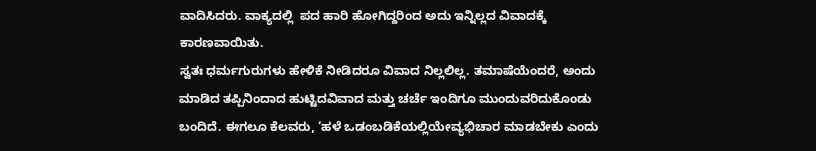ವಾದಿಸಿದರು. ವಾಕ್ಯದಲ್ಲಿ  ಪದ ಹಾರಿ ಹೋಗಿದ್ದರಿಂದ ಅದು ಇನ್ನಿಲ್ಲದ ವಿವಾದಕ್ಕೆ ಕಾರಣವಾಯಿತು.
ಸ್ವತಃ ಧರ್ಮಗುರುಗಳು ಹೇಳಿಕೆ ನೀಡಿದರೂ ವಿವಾದ ನಿಲ್ಲಲಿಲ್ಲ. ತಮಾಷೆಯೆಂದರೆ, ಅಂದು ಮಾಡಿದ ತಪ್ಪಿನಿಂದಾದ ಹುಟ್ಟಿದವಿವಾದ ಮತ್ತು ಚರ್ಚೆ ಇಂದಿಗೂ ಮುಂದುವರಿದುಕೊಂಡು ಬಂದಿದೆ. ಈಗಲೂ ಕೆಲವರು, ‘ಹಳೆ ಒಡಂಬಡಿಕೆಯಲ್ಲಿಯೇವ್ಯಭಿಚಾರ ಮಾಡಬೇಕು ಎಂದು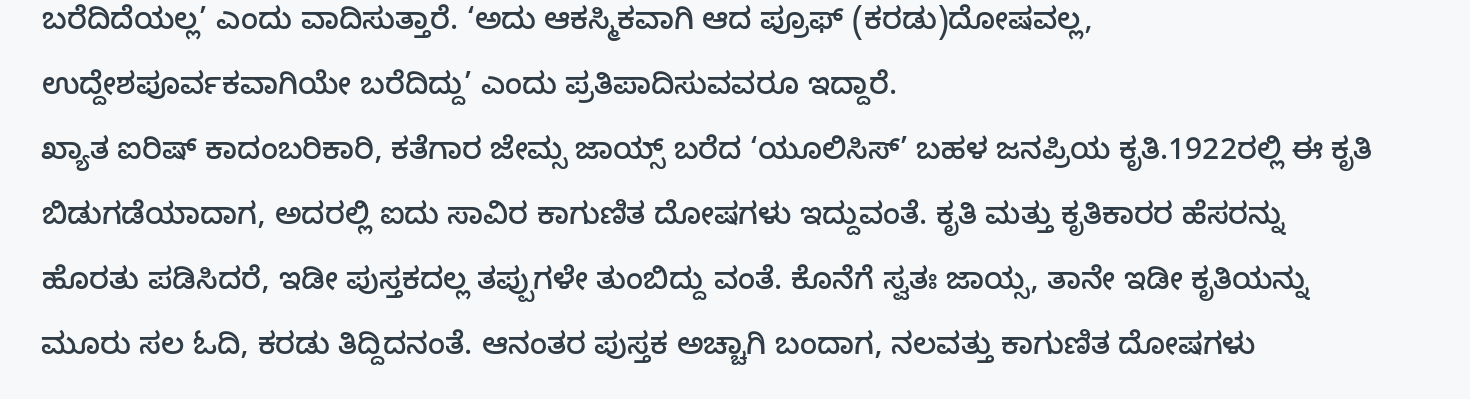ಬರೆದಿದೆಯಲ್ಲ’ ಎಂದು ವಾದಿಸುತ್ತಾರೆ. ‘ಅದು ಆಕಸ್ಮಿಕವಾಗಿ ಆದ ಪ್ರೂಫ್‌ (ಕರಡು)ದೋಷವಲ್ಲ, ಉದ್ದೇಶಪೂರ್ವಕವಾಗಿಯೇ ಬರೆದಿದ್ದು’ ಎಂದು ಪ್ರತಿಪಾದಿಸುವವರೂ ಇದ್ದಾರೆ.
ಖ್ಯಾತ ಐರಿಷ್ ಕಾದಂಬರಿಕಾರಿ, ಕತೆಗಾರ ಜೇಮ್ಸ ಜಾಯ್ಸ್ ಬರೆದ ‘ಯೂಲಿಸಿಸ್’ ಬಹಳ ಜನಪ್ರಿಯ ಕೃತಿ.1922ರಲ್ಲಿ ಈ ಕೃತಿ ಬಿಡುಗಡೆಯಾದಾಗ, ಅದರಲ್ಲಿ ಐದು ಸಾವಿರ ಕಾಗುಣಿತ ದೋಷಗಳು ಇದ್ದುವಂತೆ. ಕೃತಿ ಮತ್ತು ಕೃತಿಕಾರರ ಹೆಸರನ್ನು ಹೊರತು ಪಡಿಸಿದರೆ, ಇಡೀ ಪುಸ್ತಕದಲ್ಲ ತಪ್ಪುಗಳೇ ತುಂಬಿದ್ದು ವಂತೆ. ಕೊನೆಗೆ ಸ್ವತಃ ಜಾಯ್ಸ, ತಾನೇ ಇಡೀ ಕೃತಿಯನ್ನು ಮೂರು ಸಲ ಓದಿ, ಕರಡು ತಿದ್ದಿದನಂತೆ. ಆನಂತರ ಪುಸ್ತಕ ಅಚ್ಚಾಗಿ ಬಂದಾಗ, ನಲವತ್ತು ಕಾಗುಣಿತ ದೋಷಗಳು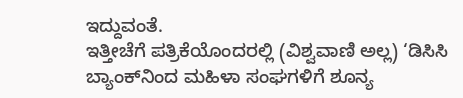ಇದ್ದುವಂತೆ.
ಇತ್ತೀಚೆಗೆ ಪತ್ರಿಕೆಯೊಂದರಲ್ಲಿ (ವಿಶ್ವವಾಣಿ ಅಲ್ಲ) ‘ಡಿಸಿಸಿ ಬ್ಯಾಂಕ್‌ನಿಂದ ಮಹಿಳಾ ಸಂಘಗಳಿಗೆ ಶೂನ್ಯ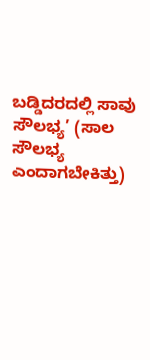ಬಡ್ಡಿದರದಲ್ಲಿ ಸಾವು ಸೌಲಭ್ಯ’ (ಸಾಲ ಸೌಲಭ್ಯ ಎಂದಾಗಬೇಕಿತ್ತು)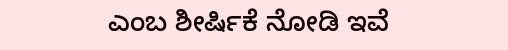ಎಂಬ ಶೀರ್ಷಿಕೆ ನೋಡಿ ಇವೆ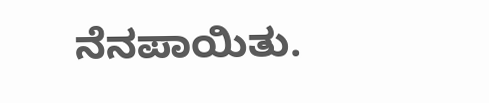ನೆನಪಾಯಿತು.